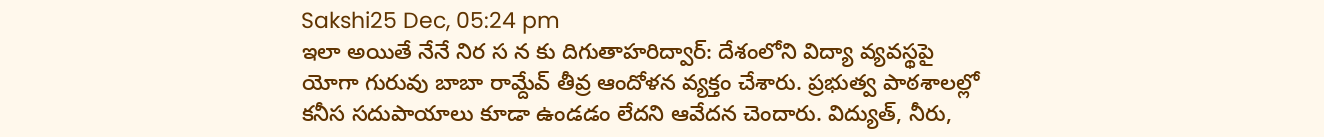Sakshi25 Dec, 05:24 pm
ఇలా అయితే నేనే నిర స న కు దిగుతాహరిద్వార్: దేశంలోని విద్యా వ్యవస్థపై యోగా గురువు బాబా రామ్దేవ్ తీవ్ర ఆందోళన వ్యక్తం చేశారు. ప్రభుత్వ పాఠశాలల్లో కనీస సదుపాయాలు కూడా ఉండడం లేదని ఆవేదన చెందారు. విద్యుత్, నీరు,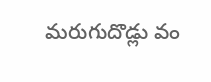మరుగుదొడ్లు వం